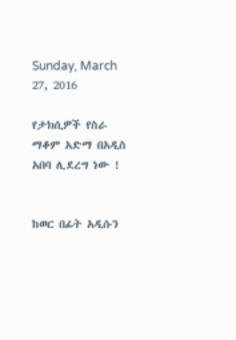Sunday, March 27, 2016

የታክሲዎች የስራ ማቆም አድማ በአዲስ አበባ ሊደረግ ነው !


ከወር በፊት አዲሱን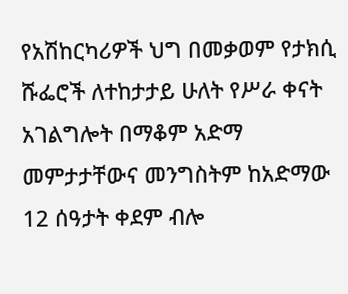የአሽከርካሪዎች ህግ በመቃወም የታክሲ ሹፌሮች ለተከታታይ ሁለት የሥራ ቀናት አገልግሎት በማቆም አድማ መምታታቸውና መንግስትም ከአድማው 12 ሰዓታት ቀደም ብሎ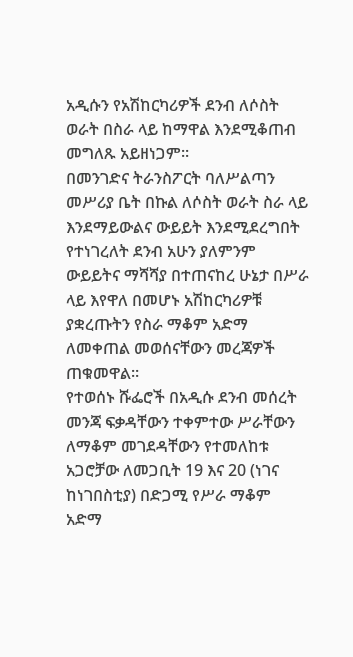አዲሱን የአሽከርካሪዎች ደንብ ለሶስት ወራት በስራ ላይ ከማዋል እንደሚቆጠብ መግለጹ አይዘነጋም፡፡
በመንገድና ትራንስፖርት ባለሥልጣን መሥሪያ ቤት በኩል ለሶስት ወራት ስራ ላይ እንደማይውልና ውይይት እንደሚደረግበት የተነገረለት ደንብ አሁን ያለምንም ውይይትና ማሻሻያ በተጠናከረ ሁኔታ በሥራ ላይ እየዋለ በመሆኑ አሽከርካሪዎቹ ያቋረጡትን የስራ ማቆም አድማ ለመቀጠል መወሰናቸውን መረጃዎች ጠቁመዋል።
የተወሰኑ ሹፌሮች በአዲሱ ደንብ መሰረት መንጃ ፍቃዳቸውን ተቀምተው ሥራቸውን ለማቆም መገደዳቸውን የተመለከቱ አጋሮቻው ለመጋቢት 19 እና 20 (ነገና ከነገበስቲያ) በድጋሚ የሥራ ማቆም አድማ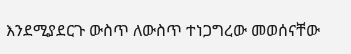እንደሚያደርጉ ውስጥ ለውስጥ ተነጋግረው መወሰናቸው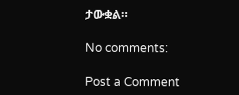ታውቋል።

No comments:

Post a Comment